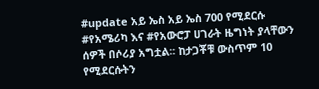#update አይ ኤስ አይ ኤስ 700 የሚደርሱ #የአሜሪካ እና #የአውሮፓ ሀገራት ዜግነት ያላቸውን ሰዎች በሶሪያ አግቷል፡፡ ከታጋቾቹ ውስጥም 10 የሚደርሱትን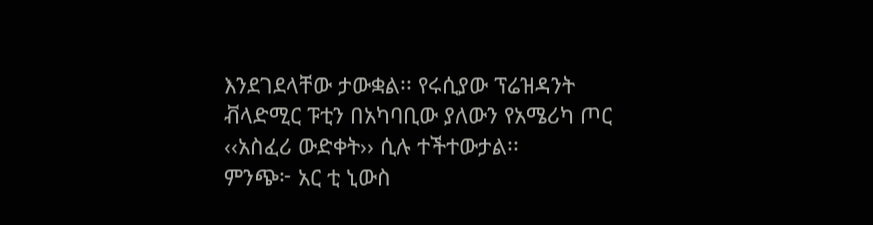እንደገደላቸው ታውቋል፡፡ የሩሲያው ፕሬዝዳንት ቭላድሚር ፑቲን በአካባቢው ያለውን የአሜሪካ ጦር ‹‹አስፈሪ ውድቀት›› ሲሉ ተችተውታል፡፡
ምንጭ፦ አር ቲ ኒውስ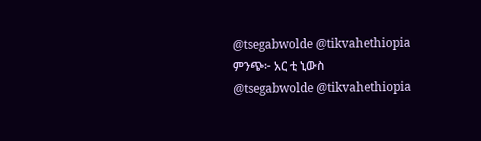@tsegabwolde @tikvahethiopia
ምንጭ፦ አር ቲ ኒውስ
@tsegabwolde @tikvahethiopia